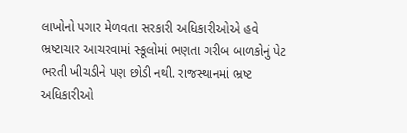લાખોનો પગાર મેળવતા સરકારી અધિકારીઓએ હવે ભ્રષ્ટાચાર આચરવામાં સ્કૂલોમાં ભણતા ગરીબ બાળકોનું પેટ ભરતી ખીચડીને પણ છોડી નથી. રાજસ્થાનમાં ભ્રષ્ટ અધિકારીઓ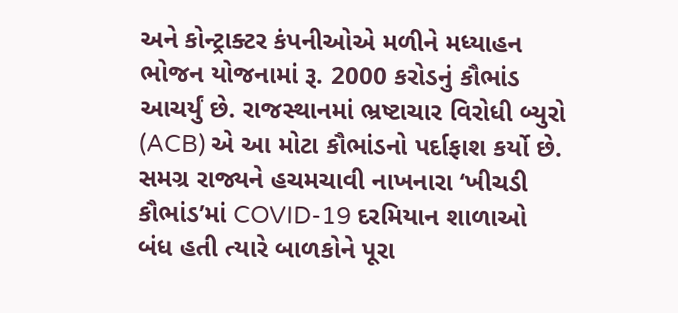અને કોન્ટ્રાક્ટર કંપનીઓએ મળીને મધ્યાહન ભોજન યોજનામાં રૂ. 2000 કરોડનું કૌભાંડ આચર્યું છે. રાજસ્થાનમાં ભ્રષ્ટાચાર વિરોધી બ્યુરો (ACB) એ આ મોટા કૌભાંડનો પર્દાફાશ કર્યો છે.
સમગ્ર રાજ્યને હચમચાવી નાખનારા ‘ખીચડી કૌભાંડ’માં COVID-19 દરમિયાન શાળાઓ બંધ હતી ત્યારે બાળકોને પૂરા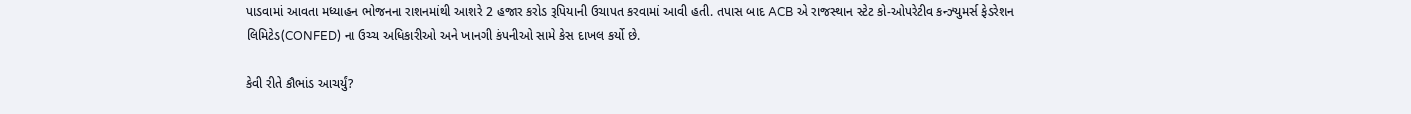પાડવામાં આવતા મધ્યાહન ભોજનના રાશનમાંથી આશરે 2 હજાર કરોડ રૂપિયાની ઉચાપત કરવામાં આવી હતી. તપાસ બાદ ACB એ રાજસ્થાન સ્ટેટ કો-ઓપરેટીવ કન્ઝ્યુમર્સ ફેડરેશન લિમિટેડ(CONFED) ના ઉચ્ચ અધિકારીઓ અને ખાનગી કંપનીઓ સામે કેસ દાખલ કર્યો છે.

કેવી રીતે કૌભાંડ આચર્યું?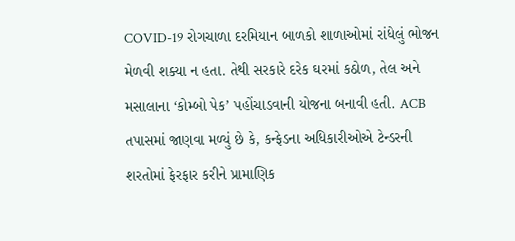COVID-19 રોગચાળા દરમિયાન બાળકો શાળાઓમાં રાંધેલું ભોજન મેળવી શક્યા ન હતા. તેથી સરકારે દરેક ઘરમાં કઠોળ, તેલ અને મસાલાના ‘કોમ્બો પેક’ પહોંચાડવાની યોજના બનાવી હતી. ACB તપાસમાં જાણવા મળ્યું છે કે, કન્ફેડના અધિકારીઓએ ટેન્ડરની શરતોમાં ફેરફાર કરીને પ્રામાણિક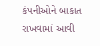કંપનીઓને બાકાત રાખવામાં આવી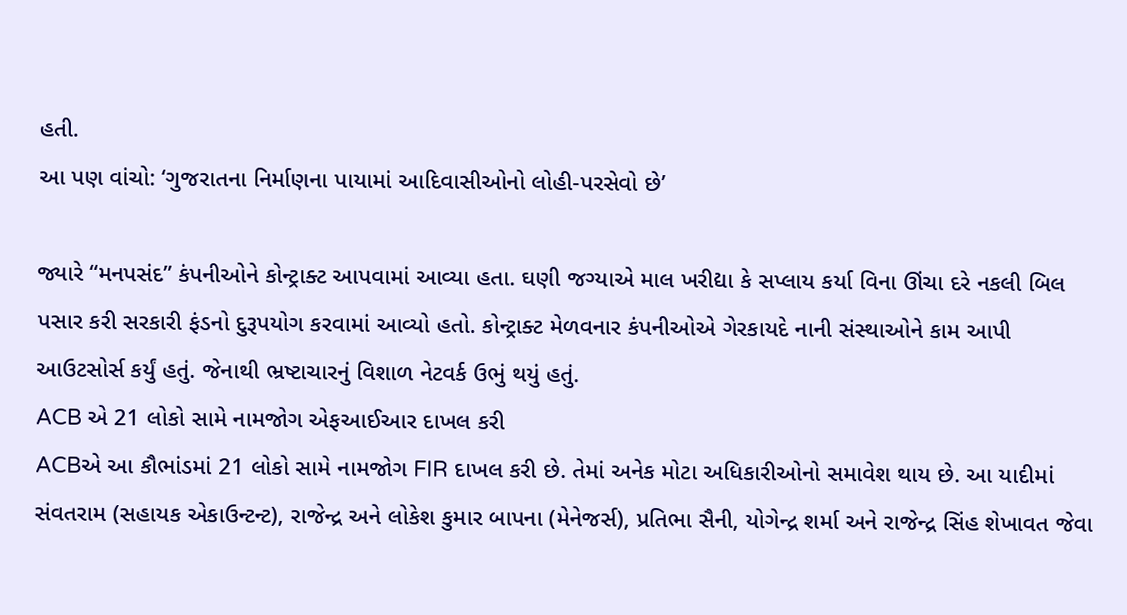હતી.
આ પણ વાંચો: ‘ગુજરાતના નિર્માણના પાયામાં આદિવાસીઓનો લોહી-પરસેવો છે’

જ્યારે “મનપસંદ” કંપનીઓને કોન્ટ્રાક્ટ આપવામાં આવ્યા હતા. ઘણી જગ્યાએ માલ ખરીદ્યા કે સપ્લાય કર્યા વિના ઊંચા દરે નકલી બિલ પસાર કરી સરકારી ફંડનો દુરૂપયોગ કરવામાં આવ્યો હતો. કોન્ટ્રાક્ટ મેળવનાર કંપનીઓએ ગેરકાયદે નાની સંસ્થાઓને કામ આપી આઉટસોર્સ કર્યું હતું. જેનાથી ભ્રષ્ટાચારનું વિશાળ નેટવર્ક ઉભું થયું હતું.
ACB એ 21 લોકો સામે નામજોગ એફઆઈઆર દાખલ કરી
ACBએ આ કૌભાંડમાં 21 લોકો સામે નામજોગ FIR દાખલ કરી છે. તેમાં અનેક મોટા અધિકારીઓનો સમાવેશ થાય છે. આ યાદીમાં સંવતરામ (સહાયક એકાઉન્ટન્ટ), રાજેન્દ્ર અને લોકેશ કુમાર બાપના (મેનેજર્સ), પ્રતિભા સૈની, યોગેન્દ્ર શર્મા અને રાજેન્દ્ર સિંહ શેખાવત જેવા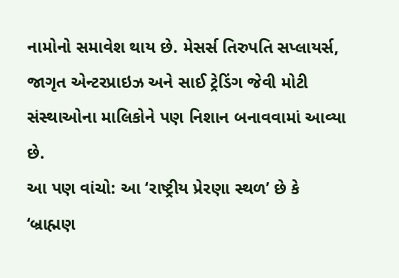નામોનો સમાવેશ થાય છે. મેસર્સ તિરુપતિ સપ્લાયર્સ, જાગૃત એન્ટરપ્રાઇઝ અને સાઈ ટ્રેડિંગ જેવી મોટી સંસ્થાઓના માલિકોને પણ નિશાન બનાવવામાં આવ્યા છે.
આ પણ વાંચો: આ ‘રાષ્ટ્રીય પ્રેરણા સ્થળ’ છે કે ‘બ્રાહ્મણ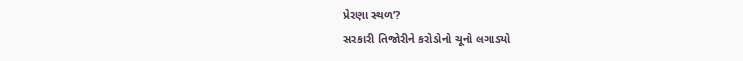પ્રેરણા સ્થળ’?
સરકારી તિજોરીને કરોડોનો ચૂનો લગાડ્યો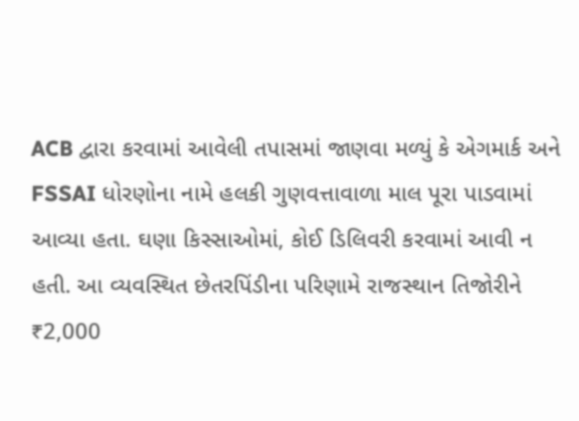ACB દ્વારા કરવામાં આવેલી તપાસમાં જાણવા મળ્યું કે એગમાર્ક અને FSSAI ધોરણોના નામે હલકી ગુણવત્તાવાળા માલ પૂરા પાડવામાં આવ્યા હતા. ઘણા કિસ્સાઓમાં, કોઈ ડિલિવરી કરવામાં આવી ન હતી. આ વ્યવસ્થિત છેતરપિંડીના પરિણામે રાજસ્થાન તિજોરીને ₹2,000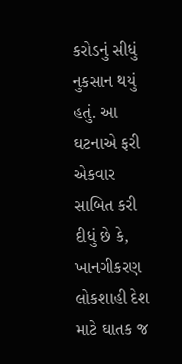કરોડનું સીધું નુકસાન થયું હતું. આ ઘટનાએ ફરી એકવાર સાબિત કરી દીધું છે કે, ખાનગીકરણ લોકશાહી દેશ માટે ઘાતક જ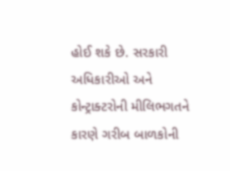હોઈ શકે છે. સરકારી અધિકારીઓ અને કોન્ટ્રાક્ટરોની મીલિભગતને કારણે ગરીબ બાળકોની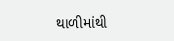થાળીમાંથી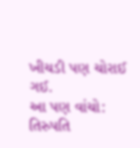ખીચડી પણ ચોરાઈ ગઈ.
આ પણ વાંચો: તિરુપતિ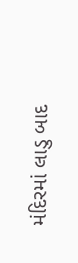મંદિરમાં લાડુ બાદ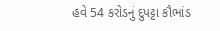હવે 54 કરોડનું દુપટ્ટા કૌભાંડ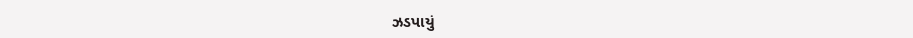ઝડપાયું